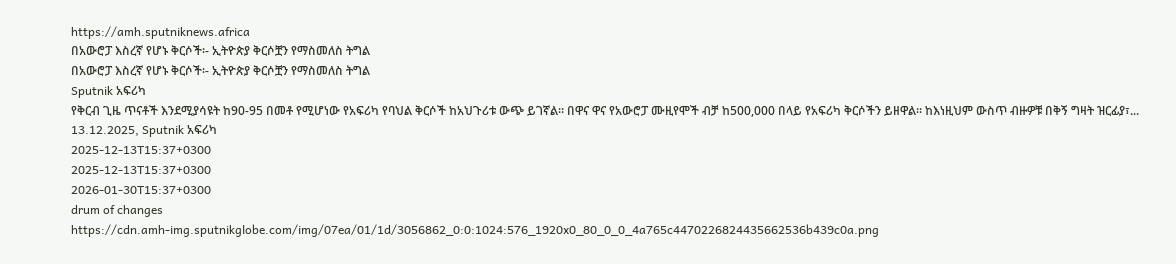https://amh.sputniknews.africa
በአውሮፓ እስረኛ የሆኑ ቅርሶች፡- ኢትዮጵያ ቅርሶቿን የማስመለስ ትግል
በአውሮፓ እስረኛ የሆኑ ቅርሶች፡- ኢትዮጵያ ቅርሶቿን የማስመለስ ትግል
Sputnik አፍሪካ
የቅርብ ጊዜ ጥናቶች እንደሚያሳዩት ከ90-95 በመቶ የሚሆነው የአፍሪካ የባህል ቅርሶች ከአህጉሪቱ ውጭ ይገኛል። በዋና ዋና የአውሮፓ ሙዚየሞች ብቻ ከ500,000 በላይ የአፍሪካ ቅርሶችን ይዘዋል። ከእነዚህም ውስጥ ብዙዎቹ በቅኝ ግዛት ዝርፊያ፣... 13.12.2025, Sputnik አፍሪካ
2025-12-13T15:37+0300
2025-12-13T15:37+0300
2026-01-30T15:37+0300
drum of changes
https://cdn.amh-img.sputnikglobe.com/img/07ea/01/1d/3056862_0:0:1024:576_1920x0_80_0_0_4a765c4470226824435662536b439c0a.png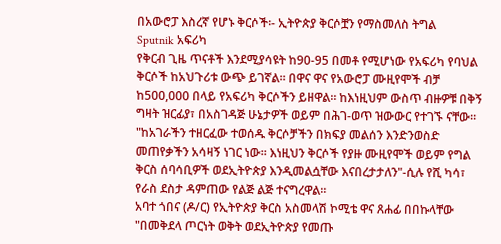በአውሮፓ እስረኛ የሆኑ ቅርሶች፡- ኢትዮጵያ ቅርሶቿን የማስመለስ ትግል
Sputnik አፍሪካ
የቅርብ ጊዜ ጥናቶች እንደሚያሳዩት ከ90-95 በመቶ የሚሆነው የአፍሪካ የባህል ቅርሶች ከአህጉሪቱ ውጭ ይገኛል። በዋና ዋና የአውሮፓ ሙዚየሞች ብቻ ከ500,000 በላይ የአፍሪካ ቅርሶችን ይዘዋል። ከእነዚህም ውስጥ ብዙዎቹ በቅኝ ግዛት ዝርፊያ፣ በአስገዳጅ ሁኔታዎች ወይም በሕገ-ወጥ ዝውውር የተገኙ ናቸው።
"ከአገራችን ተዘርፈው ተወሰዱ ቅርሶቻችን በክፍያ መልሰን እንድንወስድ መጠየቃችን አሳዛኝ ነገር ነው። እነዚህን ቅርሶች የያዙ ሙዚየሞች ወይም የግል ቅርስ ሰባሳቢዎች ወደኢትዮጵያ እንዲመልሷቸው እናበረታታለን"-ሲሉ የሺ ካሳ፣ የራስ ደስታ ዳምጠው የልጅ ልጅ ተናግረዋል።
አባተ ጎበና (ዶ/ር) የኢትዮጵያ ቅርስ አስመላሽ ኮሚቴ ዋና ጸሐፊ በበኩላቸው
"በመቅደላ ጦርነት ወቅት ወደኢትዮጵያ የመጡ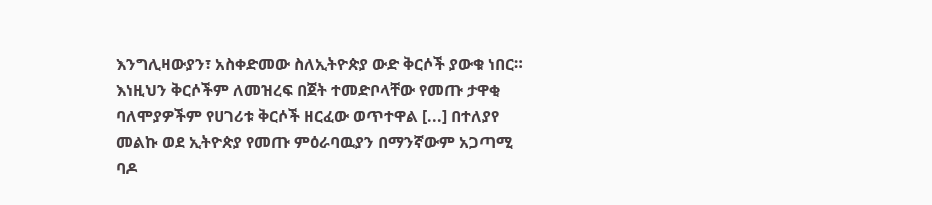እንግሊዛውያን፣ አስቀድመው ስለኢትዮጵያ ውድ ቅርሶች ያውቁ ነበር። እነዚህን ቅርሶችም ለመዝረፍ በጀት ተመድቦላቸው የመጡ ታዋቂ ባለሞያዎችም የሀገሪቱ ቅርሶች ዘርፈው ወጥተዋል [...] በተለያየ መልኩ ወደ ኢትዮጵያ የመጡ ምዕራባዉያን በማንኛውም አጋጣሚ ባዶ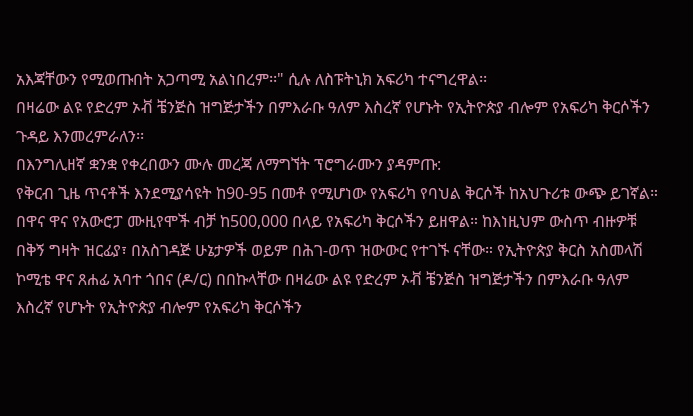አእጃቸውን የሚወጡበት አጋጣሚ አልነበረም፡፡" ሲሉ ለስፑትኒክ አፍሪካ ተናግረዋል፡፡
በዛሬው ልዩ የድረም ኦቭ ቼንጅስ ዝግጅታችን በምእራቡ ዓለም እስረኛ የሆኑት የኢትዮጵያ ብሎም የአፍሪካ ቅርሶችን ጉዳይ እንመረምራለን፡፡
በእንግሊዘኛ ቋንቋ የቀረበውን ሙሉ መረጃ ለማግኘት ፕሮግራሙን ያዳምጡ:
የቅርብ ጊዜ ጥናቶች እንደሚያሳዩት ከ90-95 በመቶ የሚሆነው የአፍሪካ የባህል ቅርሶች ከአህጉሪቱ ውጭ ይገኛል። በዋና ዋና የአውሮፓ ሙዚየሞች ብቻ ከ500,000 በላይ የአፍሪካ ቅርሶችን ይዘዋል። ከእነዚህም ውስጥ ብዙዎቹ በቅኝ ግዛት ዝርፊያ፣ በአስገዳጅ ሁኔታዎች ወይም በሕገ-ወጥ ዝውውር የተገኙ ናቸው። የኢትዮጵያ ቅርስ አስመላሽ ኮሚቴ ዋና ጸሐፊ አባተ ጎበና (ዶ/ር) በበኩላቸው በዛሬው ልዩ የድረም ኦቭ ቼንጅስ ዝግጅታችን በምእራቡ ዓለም እስረኛ የሆኑት የኢትዮጵያ ብሎም የአፍሪካ ቅርሶችን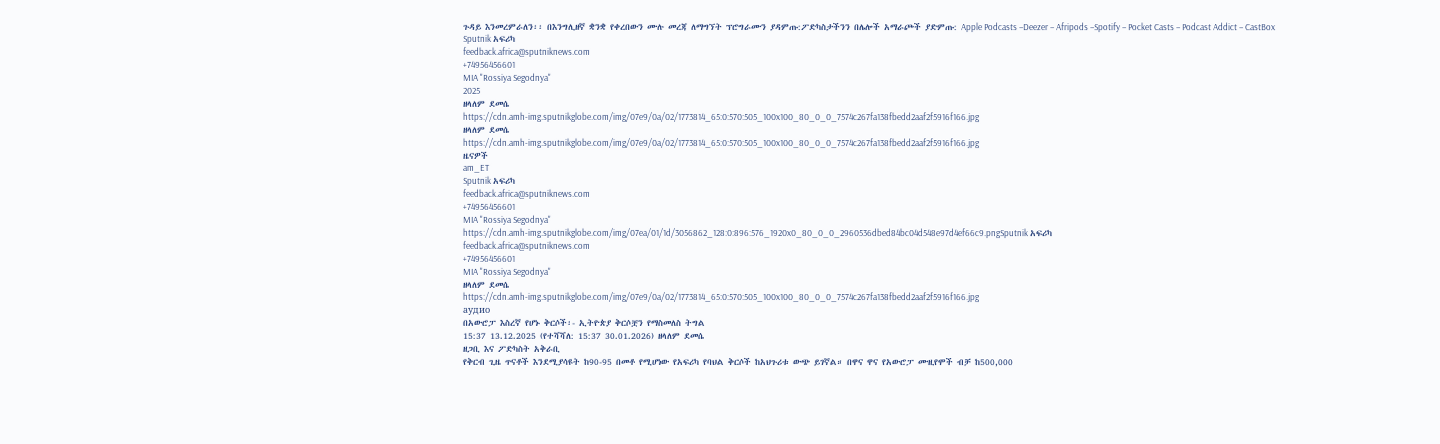ጉዳይ እንመረምራለን፡፡ በእንግሊዘኛ ቋንቋ የቀረበውን ሙሉ መረጃ ለማግኘት ፕሮግራሙን ያዳምጡ:ፖድካስታችንን በሌሎች አማራጮች ያድምጡ: Apple Podcasts –Deezer – Afripods –Spotify – Pocket Casts – Podcast Addict – CastBox
Sputnik አፍሪካ
feedback.africa@sputniknews.com
+74956456601
MIA "Rossiya Segodnya"
2025
ዘላለም ደመሴ
https://cdn.amh-img.sputnikglobe.com/img/07e9/0a/02/1773814_65:0:570:505_100x100_80_0_0_7574c267fa138fbedd2aaf2f5916f166.jpg
ዘላለም ደመሴ
https://cdn.amh-img.sputnikglobe.com/img/07e9/0a/02/1773814_65:0:570:505_100x100_80_0_0_7574c267fa138fbedd2aaf2f5916f166.jpg
ዜናዎች
am_ET
Sputnik አፍሪካ
feedback.africa@sputniknews.com
+74956456601
MIA "Rossiya Segodnya"
https://cdn.amh-img.sputnikglobe.com/img/07ea/01/1d/3056862_128:0:896:576_1920x0_80_0_0_2960536dbed84bc04d548e97d4ef66c9.pngSputnik አፍሪካ
feedback.africa@sputniknews.com
+74956456601
MIA "Rossiya Segodnya"
ዘላለም ደመሴ
https://cdn.amh-img.sputnikglobe.com/img/07e9/0a/02/1773814_65:0:570:505_100x100_80_0_0_7574c267fa138fbedd2aaf2f5916f166.jpg
аудио
በአውሮፓ እስረኛ የሆኑ ቅርሶች፡- ኢትዮጵያ ቅርሶቿን የማስመለስ ትግል
15:37 13.12.2025 (የተሻሻለ: 15:37 30.01.2026) ዘላለም ደመሴ
ዘጋቢ እና ፖድካስት አቅራቢ
የቅርብ ጊዜ ጥናቶች እንደሚያሳዩት ከ90-95 በመቶ የሚሆነው የአፍሪካ የባህል ቅርሶች ከአህጉሪቱ ውጭ ይገኛል። በዋና ዋና የአውሮፓ ሙዚየሞች ብቻ ከ500,000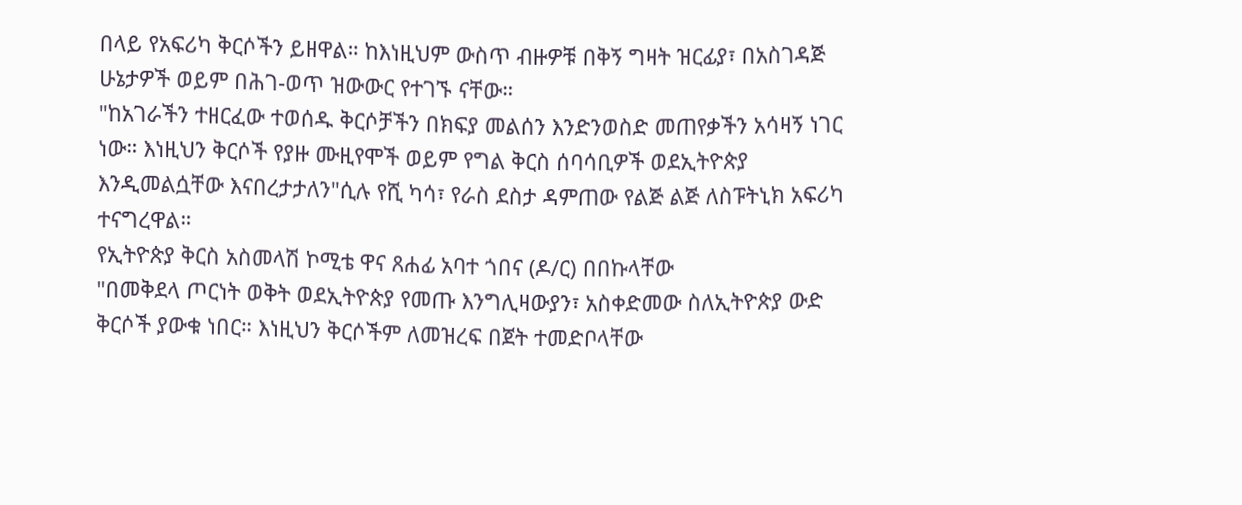በላይ የአፍሪካ ቅርሶችን ይዘዋል። ከእነዚህም ውስጥ ብዙዎቹ በቅኝ ግዛት ዝርፊያ፣ በአስገዳጅ ሁኔታዎች ወይም በሕገ-ወጥ ዝውውር የተገኙ ናቸው።
"ከአገራችን ተዘርፈው ተወሰዱ ቅርሶቻችን በክፍያ መልሰን እንድንወስድ መጠየቃችን አሳዛኝ ነገር ነው። እነዚህን ቅርሶች የያዙ ሙዚየሞች ወይም የግል ቅርስ ሰባሳቢዎች ወደኢትዮጵያ እንዲመልሷቸው እናበረታታለን"ሲሉ የሺ ካሳ፣ የራስ ደስታ ዳምጠው የልጅ ልጅ ለስፑትኒክ አፍሪካ ተናግረዋል።
የኢትዮጵያ ቅርስ አስመላሽ ኮሚቴ ዋና ጸሐፊ አባተ ጎበና (ዶ/ር) በበኩላቸው
"በመቅደላ ጦርነት ወቅት ወደኢትዮጵያ የመጡ እንግሊዛውያን፣ አስቀድመው ስለኢትዮጵያ ውድ ቅርሶች ያውቁ ነበር። እነዚህን ቅርሶችም ለመዝረፍ በጀት ተመድቦላቸው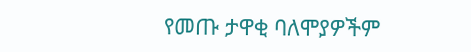የመጡ ታዋቂ ባለሞያዎችም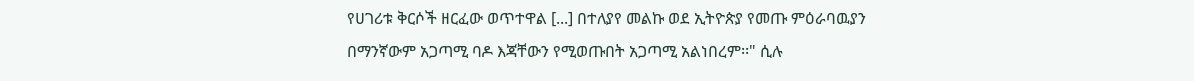የሀገሪቱ ቅርሶች ዘርፈው ወጥተዋል [...] በተለያየ መልኩ ወደ ኢትዮጵያ የመጡ ምዕራባዉያን በማንኛውም አጋጣሚ ባዶ እጃቸውን የሚወጡበት አጋጣሚ አልነበረም፡፡" ሲሉ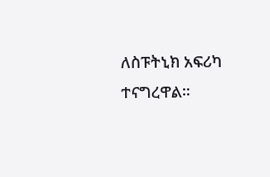ለስፑትኒክ አፍሪካ ተናግረዋል፡፡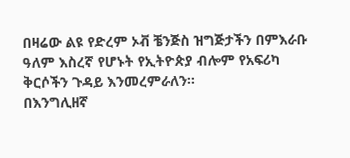በዛሬው ልዩ የድረም ኦቭ ቼንጅስ ዝግጅታችን በምእራቡ ዓለም እስረኛ የሆኑት የኢትዮጵያ ብሎም የአፍሪካ ቅርሶችን ጉዳይ እንመረምራለን፡፡
በእንግሊዘኛ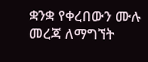ቋንቋ የቀረበውን ሙሉ መረጃ ለማግኘት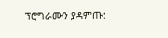ፕሮግራሙን ያዳምጡ: